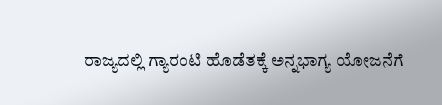ರಾಜ್ಯದಲ್ಲಿ ಗ್ಯಾರಂಟಿ ಹೊಡೆತಕ್ಕೆ ಅನ್ನಭಾಗ್ಯ ಯೋಜನೆಗೆ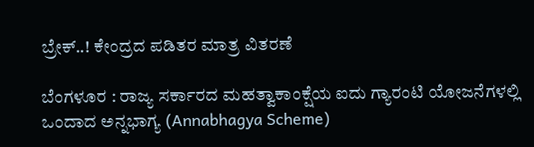ಬ್ರೇಕ್..! ಕೇಂದ್ರದ ಪಡಿತರ ಮಾತ್ರ ವಿತರಣೆ

ಬೆಂಗಳೂರ : ರಾಜ್ಯ ಸರ್ಕಾರದ ಮಹತ್ವಾಕಾಂಕ್ಷೆಯ ಐದು ಗ್ಯಾರಂಟಿ ಯೋಜನೆಗಳಲ್ಲಿ ಒಂದಾದ ಅನ್ನಭಾಗ್ಯ (Annabhagya Scheme)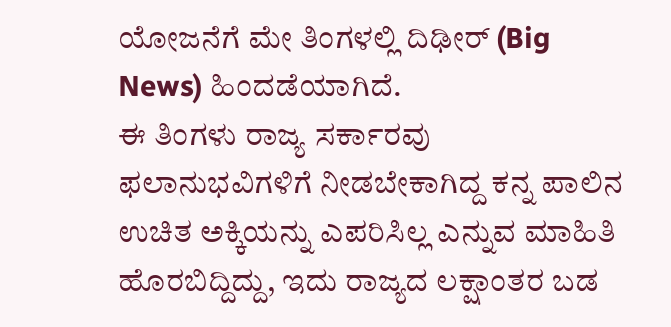ಯೋಜನೆಗೆ ಮೇ ತಿಂಗಳಲ್ಲಿ ದಿಢೀರ್ (Big News) ಹಿಂದಡೆಯಾಗಿದೆ.
ಈ ತಿಂಗಳು ರಾಜ್ಯ ಸರ್ಕಾರವು ಫಲಾನುಭವಿಗಳಿಗೆ ನೀಡಬೇಕಾಗಿದ್ದ ಕನ್ನ ಪಾಲಿನ ಉಚಿತ ಅಕ್ಕಿಯನ್ನು ಎಪರಿಸಿಲ್ಲ ಎನ್ನುವ ಮಾಹಿತಿ ಹೊರಬಿದ್ದಿದ್ದು, ಇದು ರಾಜ್ಯದ ಲಕ್ಷಾಂತರ ಬಡ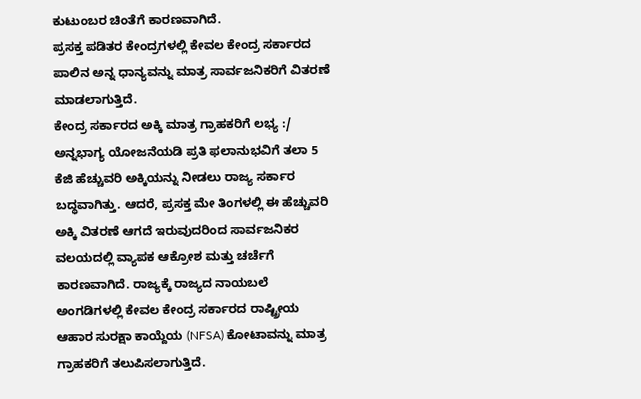ಕುಟುಂಬರ ಚಿಂತೆಗೆ ಕಾರಣವಾಗಿದೆ.
ಪ್ರಸಕ್ತ ಪಡಿತರ ಕೇಂದ್ರಗಳಲ್ಲಿ ಕೇವಲ ಕೇಂದ್ರ ಸರ್ಕಾರದ ಪಾಲಿನ ಅನ್ನ ಧಾನ್ಯವನ್ನು ಮಾತ್ರ ಸಾರ್ವಜನಿಕರಿಗೆ ವಿತರಣೆ ಮಾಡಲಾಗುತ್ತಿದೆ.
ಕೇಂದ್ರ ಸರ್ಕಾರದ ಅಕ್ಕಿ ಮಾತ್ರ ಗ್ರಾಹಕರಿಗೆ ಲಭ್ಯ :/ ಅನ್ನಭಾಗ್ಯ ಯೋಜನೆಯಡಿ ಪ್ರತಿ ಫಲಾನುಭವಿಗೆ ತಲಾ 5 ಕೆಜಿ ಹೆಚ್ಚುವರಿ ಅಕ್ಕಿಯನ್ನು ನೀಡಲು ರಾಜ್ಯ ಸರ್ಕಾರ ಬದ್ಧವಾಗಿತ್ತು. ಆದರೆ, ಪ್ರಸಕ್ತ ಮೇ ತಿಂಗಳಲ್ಲಿ ಈ ಹೆಚ್ಚುವರಿ ಅಕ್ಕಿ ವಿತರಣೆ ಆಗದೆ ಇರುವುದರಿಂದ ಸಾರ್ವಜನಿಕರ ವಲಯದಲ್ಲಿ ವ್ಯಾಪಕ ಆಕ್ರೋಶ ಮತ್ತು ಚರ್ಚೆಗೆ ಕಾರಣವಾಗಿದೆ. ರಾಜ್ಯಕ್ಕೆ ರಾಜ್ಯದ ನಾಯಬಲೆ ಅಂಗಡಿಗಳಲ್ಲಿ ಕೇವಲ ಕೇಂದ್ರ ಸರ್ಕಾರದ ರಾಷ್ಟ್ರೀಯ ಆಹಾರ ಸುರಕ್ಷಾ ಕಾಯ್ದೆಯ (NFSA) ಕೋಟಾವನ್ನು ಮಾತ್ರ ಗ್ರಾಹಕರಿಗೆ ತಲುಪಿಸಲಾಗುತ್ತಿದೆ.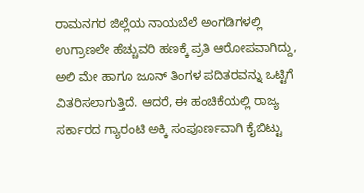ರಾಮನಗರ ಜಿಲ್ಲೆಯ ನಾಯಬೆಲೆ ಅಂಗಡಿಗಳಲ್ಲಿ ಉಗ್ರಾಣಲೇ ಹೆಚ್ಚುವರಿ ಹಣಕ್ಕೆ ಪ್ರತಿ ಆರೋಪವಾಗಿದ್ದು, ಅಲಿ ಮೇ ಹಾಗೂ ಜೂನ್ ತಿಂಗಳ ಪದಿತರವನ್ನು ಒಟ್ಟಿಗೆ ವಿತರಿಸಲಾಗುತ್ತಿದೆ. ಆದರೆ, ಈ ಹಂಚಿಕೆಯಲ್ಲಿ ರಾಜ್ಯ ಸರ್ಕಾರದ ಗ್ಯಾರಂಟಿ ಅಕ್ಕಿ ಸಂಪೂರ್ಣವಾಗಿ ಕೈಬಿಟ್ಟು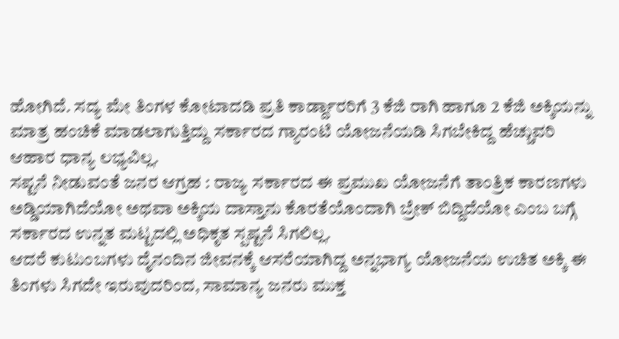ಹೋಗಿದೆ. ಸದ್ಯ ಮೇ ತಿಂಗಳ ಕೋಟಾದಡಿ ಪ್ರತಿ ಕಾರ್ಡ್ದಾರರಿಗೆ 3 ಕೆಜಿ ರಾಗಿ ಹಾಗೂ 2 ಕೆಜಿ ಅಕ್ಕಿಯನ್ನು ಮಾತ್ರ ಹಂಚಿಕೆ ಮಾಡಲಾಗುತ್ತಿದ್ದು ಸರ್ಕಾರದ ಗ್ಯಾರಂಟಿ ಯೋಜನೆಯಡಿ ಸಿಗಬೇಕಿದ್ದ ಹೆಚ್ಚುವರಿ ಆಹಾರ ಧಾನ್ಯ ಲಭ್ಯವಿಲ್ಲ.
ಸಪ್ಟನೆ ನೀಡುವಂತೆ ಜನರ ಆಗ್ರಹ : ರಾಜ್ಯ ಸರ್ಕಾರದ ಈ ಪ್ರಮುಖ ಯೋಜನೆಗೆ ತಾಂತ್ರಿಕ ಕಾರಣಗಳು ಅಡ್ಡಿಯಾಗಿದೆಯೋ ಅಥವಾ ಅಕ್ಕಿಯ ದಾಸ್ತಾನು ಕೊರತೆಯೊಂದಾಗಿ ಬ್ರೇಕ್ ಬಿದ್ದಿದೆಯೋ ಎಂಬ ಬಗ್ಗೆ ಸರ್ಕಾರದ ಉನ್ನತ ಮಟ್ಟದಲ್ಲಿ ಅಧಿಕೃತ ಸ್ಪಷ್ಟನೆ ಸಿಗಲಿಲ್ಲ.
ಆದರೆ ಕುಟುಂಬಗಳು ದೈನಂದಿನ ಜೀವನಕ್ಕೆ ಆಸರೆಯಾಗಿದ್ದ ಅನ್ನಭಾಗ್ಯ ಯೋಜನೆಯ ಉಚಿತ ಅಕ್ಕಿ ಈ ತಿಂಗಳು ಸಿಗದೇ ಇರುವುದರಿಂದ, ಸಾಮಾನ್ಯ ಜನರು ಮುಕ್ತ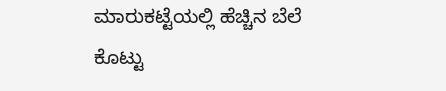ಮಾರುಕಟ್ಟೆಯಲ್ಲಿ ಹೆಚ್ಚಿನ ಬೆಲೆ ಕೊಟ್ಟು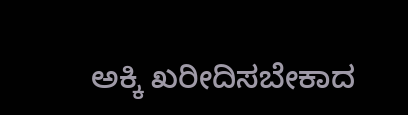ಅಕ್ಕಿ ಖರೀದಿಸಬೇಕಾದ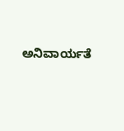ಅನಿವಾರ್ಯತೆ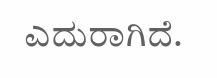ಎದುರಾಗಿದೆ.